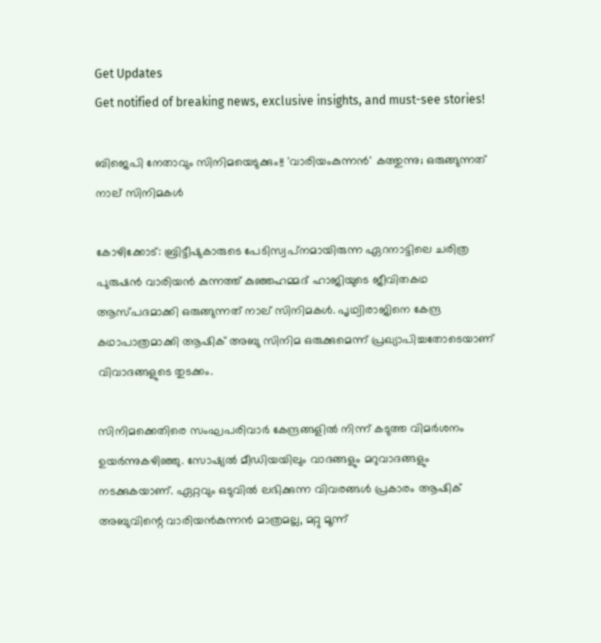Get Updates
Get notified of breaking news, exclusive insights, and must-see stories!

ബിജെപി നേതാവും സിനിമയെടുക്കും!! 'വാരിയംകുന്നന്‍' കത്തുന്നു; ഒരുങ്ങുന്നത് നാല് സിനിമകള്‍

കോഴിക്കോട്: ബ്രിട്ടീഷുകാരുടെ പേടിസ്വപ്‌നമായിരുന്ന ഏറനാട്ടിലെ ചരിത്ര പുരുഷന്‍ വാരിയന്‍ കുന്നത്ത് കുഞ്ഞഹമ്മദ് ഹാജിയുടെ ജീവിതകഥ ആസ്പദമാക്കി ഒരുങ്ങുന്നത് നാല് സിനിമകള്‍. പൃഥ്വിരാജിനെ കേന്ദ്ര കഥാപാത്രമാക്കി ആഷിക് അബു സിനിമ ഒരുക്കുമെന്ന് പ്രഖ്യാപിച്ചതോടെയാണ് വിവാദങ്ങളുടെ തുടക്കം.

സിനിമക്കെതിരെ സംഘപരിവാര്‍ കേന്ദ്രങ്ങളില്‍ നിന്ന് കടുത്ത വിമര്‍ശനം ഉയര്‍ന്നുകഴിഞ്ഞു. സോഷ്യല്‍ മീഡിയയിലും വാദങ്ങളും മറുവാദങ്ങളും നടക്കുകയാണ്. ഏറ്റവും ഒടുവില്‍ ലഭിക്കുന്ന വിവരങ്ങള്‍ പ്രകാരം ആഷിക് അബുവിന്റെ വാരിയന്‍കുന്നന്‍ മാത്രമല്ല, മറ്റു മൂന്ന്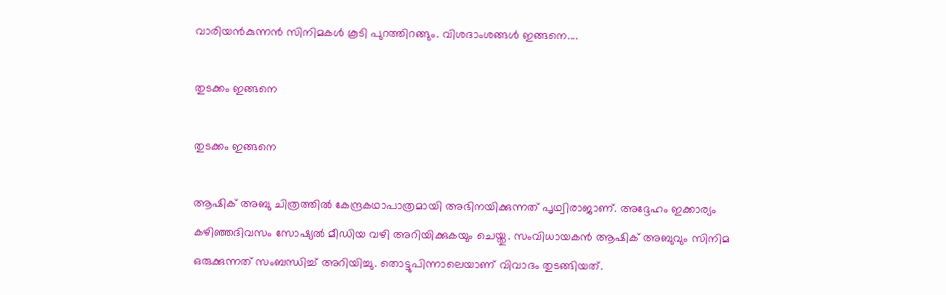വാരിയന്‍കുന്നന്‍ സിനിമകള്‍ കൂടി പുറത്തിറങ്ങും. വിശദാംശങ്ങള്‍ ഇങ്ങനെ....

തുടക്കം ഇങ്ങനെ

തുടക്കം ഇങ്ങനെ

ആഷിക് അബു ചിത്രത്തില്‍ കേന്ദ്രകഥാപാത്രമായി അഭിനയിക്കുന്നത് പൃഥ്വിരാജാണ്. അദ്ദേഹം ഇക്കാര്യം കഴിഞ്ഞദിവസം സോഷ്യല്‍ മീഡിയ വഴി അറിയിക്കുകയും ചെയ്തു. സംവിധായകന്‍ ആഷിക് അബുവും സിനിമ ഒരുക്കുന്നത് സംബന്ധിച്ച് അറിയിച്ചു. തൊട്ടുപിന്നാലെയാണ് വിവാദം തുടങ്ങിയത്.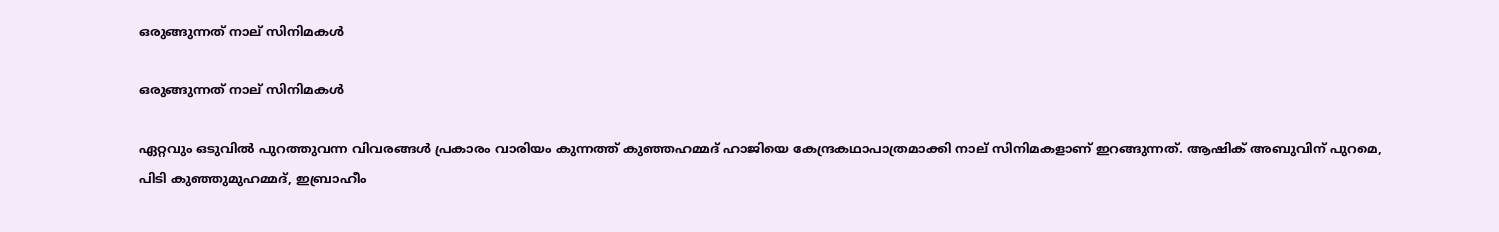ഒരുങ്ങുന്നത് നാല് സിനിമകള്‍

ഒരുങ്ങുന്നത് നാല് സിനിമകള്‍

ഏറ്റവും ഒടുവില്‍ പുറത്തുവന്ന വിവരങ്ങള്‍ പ്രകാരം വാരിയം കുന്നത്ത് കുഞ്ഞഹമ്മദ് ഹാജിയെ കേന്ദ്രകഥാപാത്രമാക്കി നാല് സിനിമകളാണ് ഇറങ്ങുന്നത്. ആഷിക് അബുവിന് പുറമെ, പിടി കുഞ്ഞുമുഹമ്മദ്, ഇബ്രാഹീം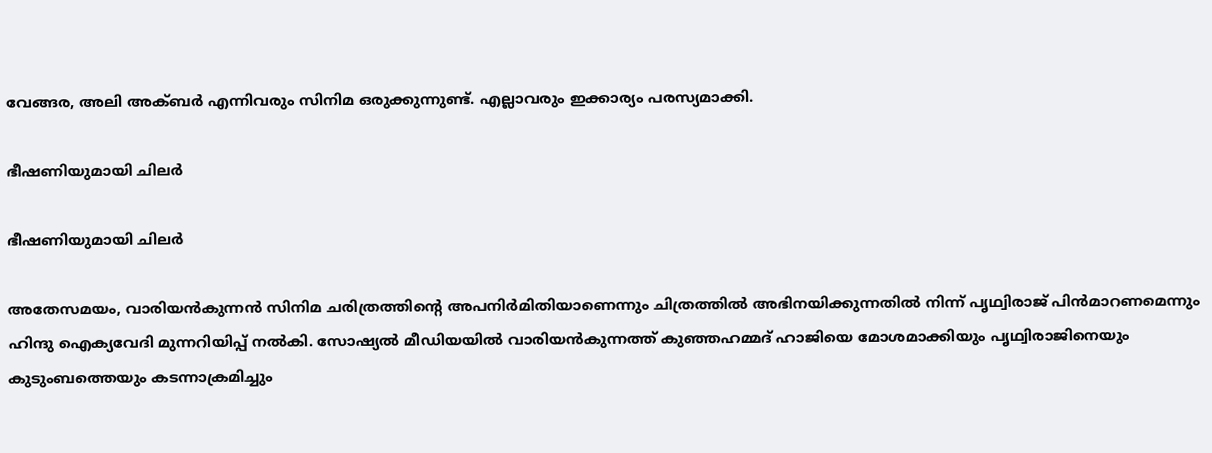വേങ്ങര, അലി അക്ബര്‍ എന്നിവരും സിനിമ ഒരുക്കുന്നുണ്ട്. എല്ലാവരും ഇക്കാര്യം പരസ്യമാക്കി.

ഭീഷണിയുമായി ചിലര്‍

ഭീഷണിയുമായി ചിലര്‍

അതേസമയം, വാരിയന്‍കുന്നന്‍ സിനിമ ചരിത്രത്തിന്റെ അപനിര്‍മിതിയാണെന്നും ചിത്രത്തില്‍ അഭിനയിക്കുന്നതില്‍ നിന്ന് പൃഥ്വിരാജ് പിന്‍മാറണമെന്നും ഹിന്ദു ഐക്യവേദി മുന്നറിയിപ്പ് നല്‍കി. സോഷ്യല്‍ മീഡിയയില്‍ വാരിയന്‍കുന്നത്ത് കുഞ്ഞഹമ്മദ് ഹാജിയെ മോശമാക്കിയും പൃഥ്വിരാജിനെയും കുടുംബത്തെയും കടന്നാക്രമിച്ചും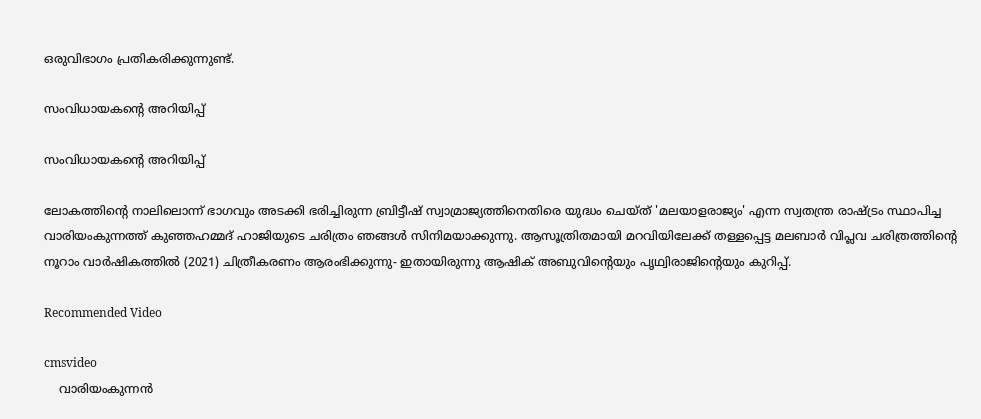ഒരുവിഭാഗം പ്രതികരിക്കുന്നുണ്ട്.

സംവിധായകന്റെ അറിയിപ്പ്

സംവിധായകന്റെ അറിയിപ്പ്

ലോകത്തിന്റെ നാലിലൊന്ന് ഭാഗവും അടക്കി ഭരിച്ചിരുന്ന ബ്രിട്ടീഷ് സ്വാമ്രാജ്യത്തിനെതിരെ യുദ്ധം ചെയ്ത് 'മലയാളരാജ്യം' എന്ന സ്വതന്ത്ര രാഷ്ട്രം സ്ഥാപിച്ച വാരിയംകുന്നത്ത് കുഞ്ഞഹമ്മദ് ഹാജിയുടെ ചരിത്രം ഞങ്ങള്‍ സിനിമയാക്കുന്നു. ആസൂത്രിതമായി മറവിയിലേക്ക് തള്ളപ്പെട്ട മലബാര്‍ വിപ്ലവ ചരിത്രത്തിന്റെ നൂറാം വാര്‍ഷികത്തില്‍ (2021) ചിത്രീകരണം ആരംഭിക്കുന്നു- ഇതായിരുന്നു ആഷിക് അബുവിന്റെയും പൃഥ്വിരാജിന്റെയും കുറിപ്പ്.

Recommended Video

cmsvideo
    വാരിയംകുന്നന്‍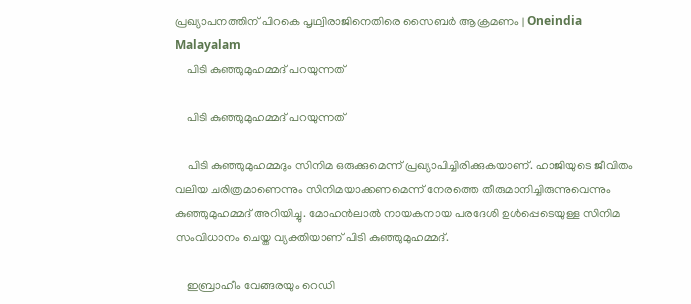പ്രഖ്യാപനത്തിന് പിറകെ പൃഥ്വിരാജിനെതിരെ സൈബര്‍ ആക്രമണം | Oneindia Malayalam
    പിടി കുഞ്ഞുമുഹമ്മദ് പറയുന്നത്

    പിടി കുഞ്ഞുമുഹമ്മദ് പറയുന്നത്

    പിടി കുഞ്ഞുമുഹമ്മദും സിനിമ ഒരുക്കുമെന്ന് പ്രഖ്യാപിച്ചിരിക്കുകയാണ്. ഹാജിയുടെ ജീവിതം വലിയ ചരിത്രമാണെന്നും സിനിമയാക്കണമെന്ന് നേരത്തെ തീരുമാനിച്ചിരുന്നുവെന്നും കുഞ്ഞുമുഹമ്മദ് അറിയിച്ചു. മോഹന്‍ലാല്‍ നായകനായ പരദേശി ഉള്‍പ്പെടെയുള്ള സിനിമ സംവിധാനം ചെയ്ത വ്യക്തിയാണ് പിടി കുഞ്ഞുമുഹമ്മദ്.

    ഇബ്രാഹീം വേങ്ങരയും റെഡി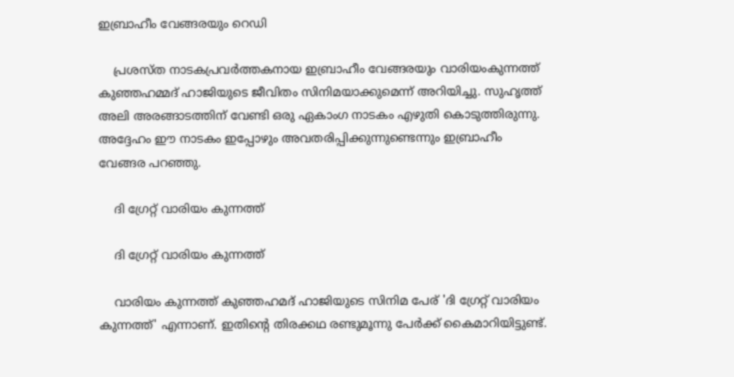ഇബ്രാഹീം വേങ്ങരയും റെഡി

    പ്രശസ്ത നാടകപ്രവര്‍ത്തകനായ ഇബ്രാഹീം വേങ്ങരയും വാരിയംകുന്നത്ത് കുഞ്ഞഹമ്മദ് ഹാജിയുടെ ജീവിതം സിനിമയാക്കുമെന്ന് അറിയിച്ചു. സുഹൃത്ത് അലി അരങ്ങാടത്തിന് വേണ്ടി ഒരു ഏകാംഗ നാടകം എഴുതി കൊടുത്തിരുന്നു. അദ്ദേഹം ഈ നാടകം ഇപ്പോഴും അവതരിപ്പിക്കുന്നുണ്ടെന്നും ഇബ്രാഹീം വേങ്ങര പറഞ്ഞു.

    ദി ഗ്രേറ്റ് വാരിയം കുന്നത്ത്

    ദി ഗ്രേറ്റ് വാരിയം കുന്നത്ത്

    വാരിയം കുന്നത്ത് കുഞ്ഞഹമദ് ഹാജിയുടെ സിനിമ പേര് 'ദി ഗ്രേറ്റ് വാരിയം കുന്നത്ത്' എന്നാണ്. ഇതിന്റെ തിരക്കഥ രണ്ടുമൂന്നു പേര്‍ക്ക് കൈമാറിയിട്ടുണ്ട്.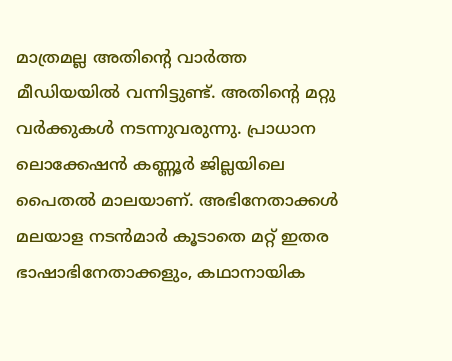മാത്രമല്ല അതിന്റെ വാര്‍ത്ത മീഡിയയില്‍ വന്നിട്ടുണ്ട്. അതിന്റെ മറ്റു വര്‍ക്കുകള്‍ നടന്നുവരുന്നു. പ്രാധാന ലൊക്കേഷന്‍ കണ്ണൂര്‍ ജില്ലയിലെ പൈതല്‍ മാലയാണ്. അഭിനേതാക്കള്‍ മലയാള നടന്‍മാര്‍ കൂടാതെ മറ്റ് ഇതര ഭാഷാഭിനേതാക്കളും, കഥാനായിക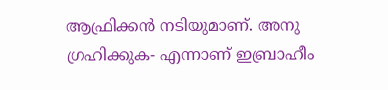ആഫ്രിക്കന്‍ നടിയുമാണ്. അനു ഗ്രഹിക്കുക- എന്നാണ് ഇബ്രാഹീം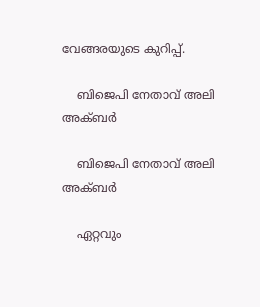വേങ്ങരയുടെ കുറിപ്പ്.

    ബിജെപി നേതാവ് അലി അക്ബര്‍

    ബിജെപി നേതാവ് അലി അക്ബര്‍

    ഏറ്റവും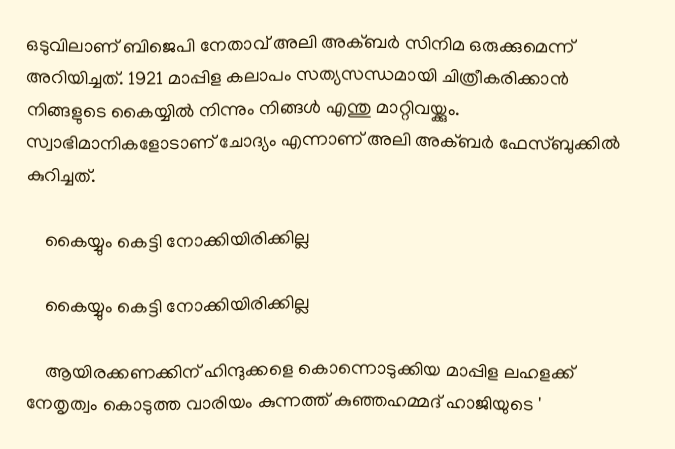ഒടുവിലാണ് ബിജെപി നേതാവ് അലി അക്ബര്‍ സിനിമ ഒരുക്കുമെന്ന് അറിയിച്ചത്. 1921 മാപ്പിള കലാപം സത്യസന്ധമായി ചിത്രീകരിക്കാന്‍ നിങ്ങളുടെ കൈയ്യില്‍ നിന്നും നിങ്ങള്‍ എന്തു മാറ്റിവയ്ക്കും. സ്വാഭിമാനികളോടാണ് ചോദ്യം എന്നാണ് അലി അക്ബര്‍ ഫേസ്ബുക്കില്‍ കുറിച്ചത്.

    കൈയ്യും കെട്ടി നോക്കിയിരിക്കില്ല

    കൈയ്യും കെട്ടി നോക്കിയിരിക്കില്ല

    ആയിരക്കണക്കിന് ഹിന്ദുക്കളെ കൊന്നൊടുക്കിയ മാപ്പിള ലഹളക്ക് നേതൃത്വം കൊടുത്ത വാരിയം കുന്നത്ത് കുഞ്ഞഹമ്മദ് ഹാജിയുടെ '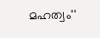മഹത്വം''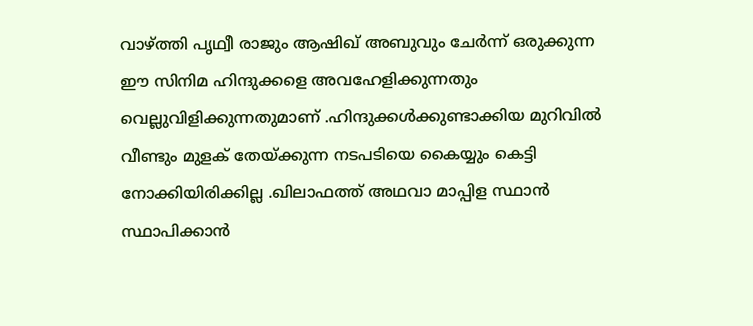വാഴ്ത്തി പൃഥ്വീ രാജും ആഷിഖ് അബുവും ചേര്‍ന്ന് ഒരുക്കുന്ന ഈ സിനിമ ഹിന്ദുക്കളെ അവഹേളിക്കുന്നതും വെല്ലുവിളിക്കുന്നതുമാണ് .ഹിന്ദുക്കള്‍ക്കുണ്ടാക്കിയ മുറിവില്‍ വീണ്ടും മുളക് തേയ്ക്കുന്ന നടപടിയെ കൈയ്യും കെട്ടി നോക്കിയിരിക്കില്ല .ഖിലാഫത്ത് അഥവാ മാപ്പിള സ്ഥാന്‍ സ്ഥാപിക്കാന്‍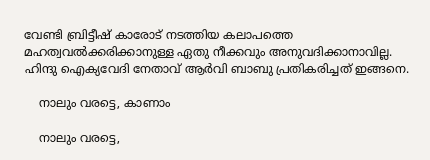വേണ്ടി ബ്രിട്ടീഷ് കാരോട് നടത്തിയ കലാപത്തെ മഹത്വവല്‍ക്കരിക്കാനുള്ള ഏതു നീക്കവും അനുവദിക്കാനാവില്ല. ഹിന്ദു ഐക്യവേദി നേതാവ് ആര്‍വി ബാബു പ്രതികരിച്ചത് ഇങ്ങനെ.

    നാലും വരട്ടെ, കാണാം

    നാലും വരട്ടെ,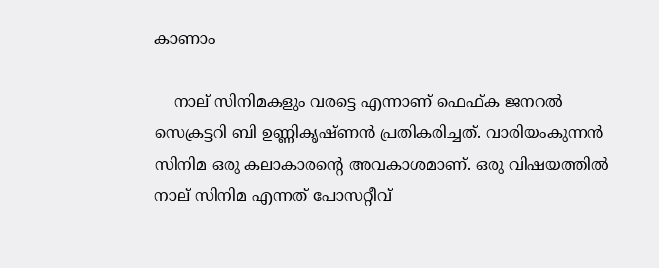കാണാം

    നാല് സിനിമകളും വരട്ടെ എന്നാണ് ഫെഫ്ക ജനറല്‍ സെക്രട്ടറി ബി ഉണ്ണികൃഷ്ണന്‍ പ്രതികരിച്ചത്. വാരിയംകുന്നന്‍ സിനിമ ഒരു കലാകാരന്റെ അവകാശമാണ്. ഒരു വിഷയത്തില്‍ നാല് സിനിമ എന്നത് പോസറ്റീവ്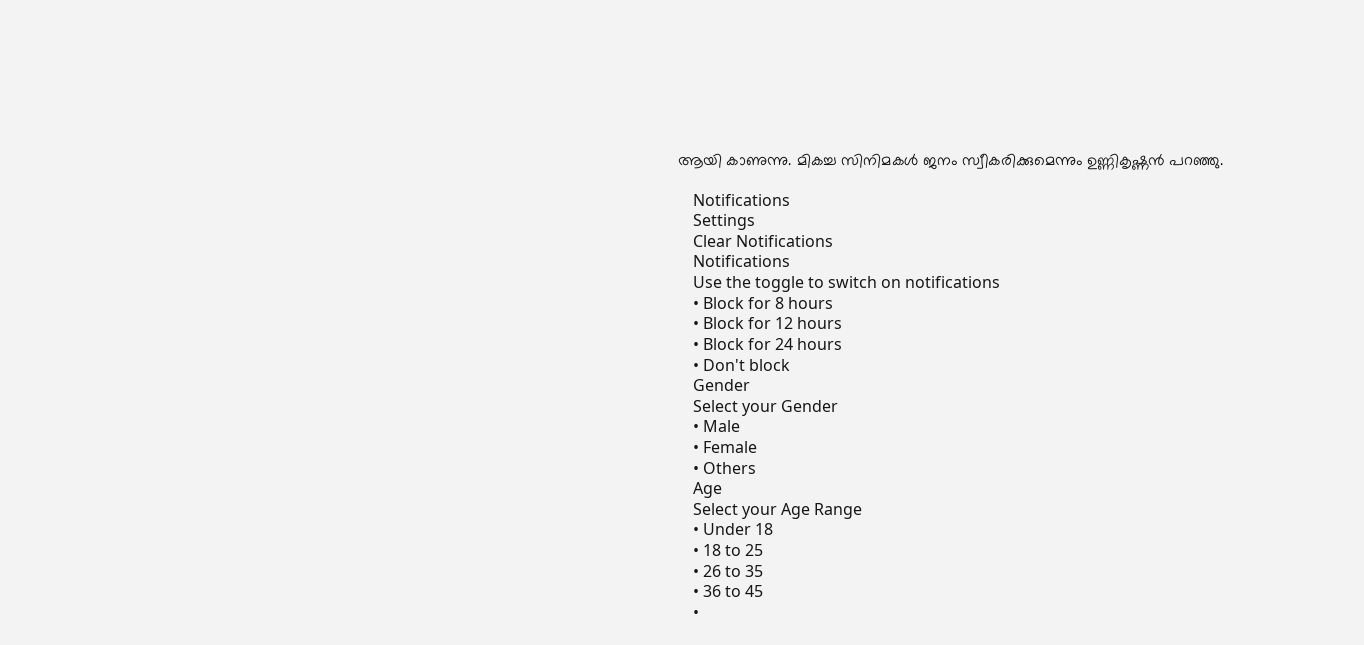ആയി കാണുന്നു. മികച്ച സിനിമകള്‍ ജനം സ്വീകരിക്കുമെന്നും ഉണ്ണികൃഷ്ണന്‍ പറഞ്ഞു.

    Notifications
    Settings
    Clear Notifications
    Notifications
    Use the toggle to switch on notifications
    • Block for 8 hours
    • Block for 12 hours
    • Block for 24 hours
    • Don't block
    Gender
    Select your Gender
    • Male
    • Female
    • Others
    Age
    Select your Age Range
    • Under 18
    • 18 to 25
    • 26 to 35
    • 36 to 45
    •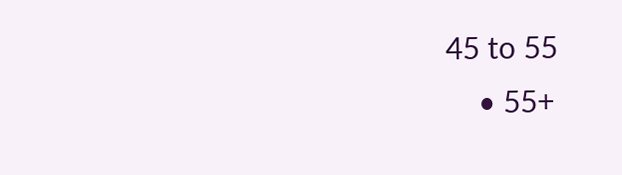45 to 55
    • 55+